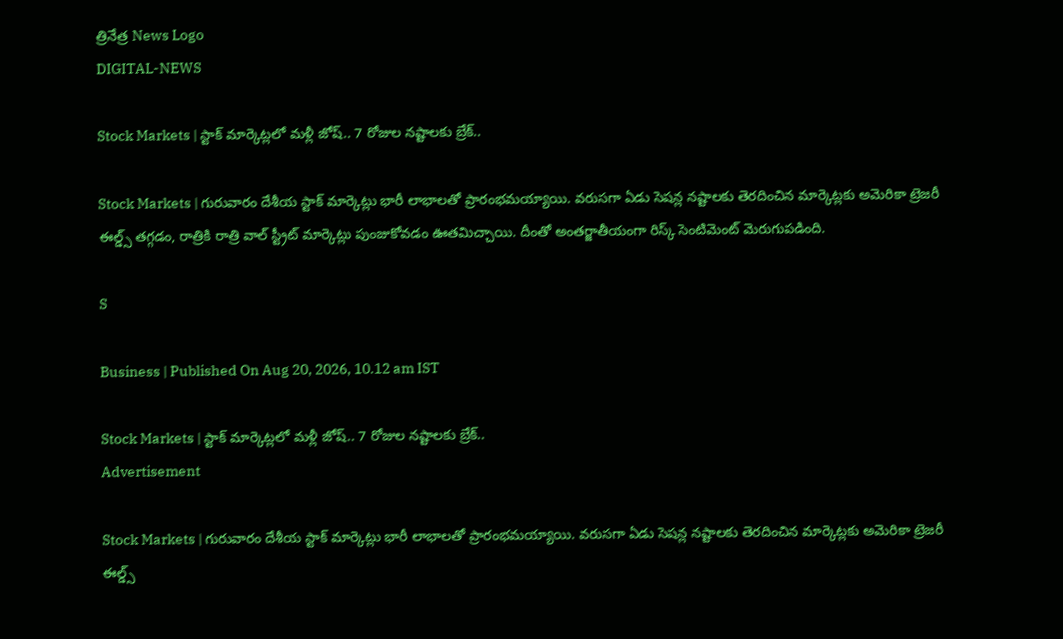త్రినేత్ర News Logo
DIGITAL-NEWS

Stock Markets | స్టాక్ మార్కెట్లలో మ‌ళ్లీ జోష్‌.. 7 రోజుల నష్టాలకు బ్రేక్..

Stock Markets | గురువారం దేశీయ స్టాక్ మార్కెట్లు భారీ లాభాలతో ప్రారంభమయ్యాయి. వరుసగా ఏడు సెషన్ల నష్టాలకు తెరదించిన మార్కెట్లకు అమెరికా ట్రెజరీ ఈల్డ్స్ తగ్గడం, రాత్రికి రాత్రి వాల్ స్ట్రీట్ మార్కెట్లు పుంజుకోవడం ఊతమిచ్చాయి. దీంతో అంతర్జాతీయంగా రిస్క్ సెంటిమెంట్ మెరుగుపడింది.

S

Business | Published On Aug 20, 2026, 10.12 am IST

Stock Markets | స్టాక్ మార్కెట్లలో మ‌ళ్లీ జోష్‌.. 7 రోజుల నష్టాలకు బ్రేక్..
Advertisement

Stock Markets | గురువారం దేశీయ స్టాక్ మార్కెట్లు భారీ లాభాలతో ప్రారంభమయ్యాయి. వరుసగా ఏడు సెషన్ల నష్టాలకు తెరదించిన మార్కెట్లకు అమెరికా ట్రెజరీ ఈల్డ్స్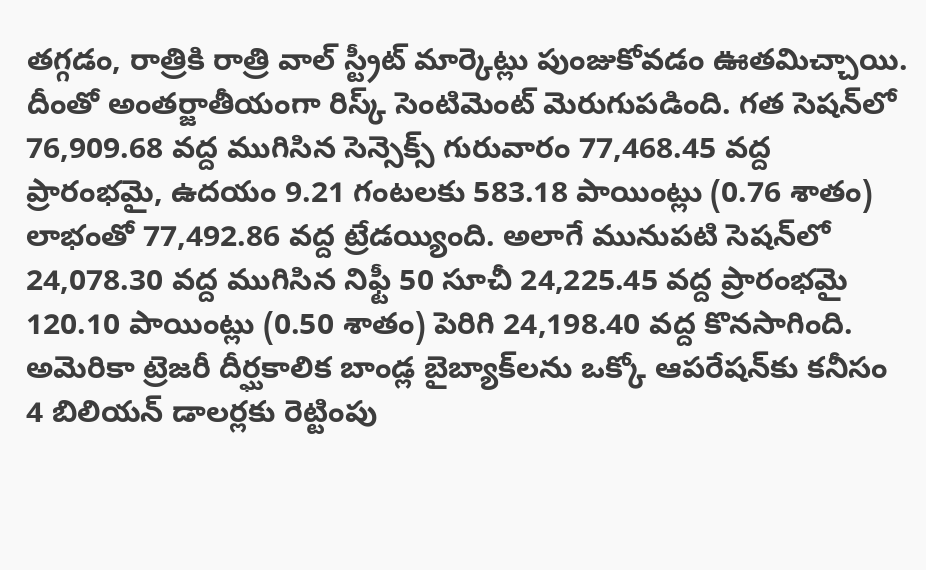తగ్గడం, రాత్రికి రాత్రి వాల్ స్ట్రీట్ మార్కెట్లు పుంజుకోవడం ఊతమిచ్చాయి. దీంతో అంతర్జాతీయంగా రిస్క్ సెంటిమెంట్ మెరుగుపడింది. గ‌త సెష‌న్‌లో 76,909.68 వద్ద ముగిసిన సెన్సెక్స్ గురువారం 77,468.45 వద్ద ప్రారంభమై, ఉదయం 9.21 గంటలకు 583.18 పాయింట్లు (0.76 శాతం) లాభంతో 77,492.86 వద్ద ట్రేడయ్యింది. అలాగే మునుపటి సెషన్‌లో 24,078.30 వద్ద ముగిసిన నిఫ్టీ 50 సూచీ 24,225.45 వద్ద ప్రారంభమై 120.10 పాయింట్లు (0.50 శాతం) పెరిగి 24,198.40 వద్ద కొనసాగింది. అమెరికా ట్రెజరీ దీర్ఘకాలిక బాండ్ల బైబ్యాక్‌లను ఒక్కో ఆపరేషన్‌కు కనీసం 4 బిలియన్ డాలర్లకు రెట్టింపు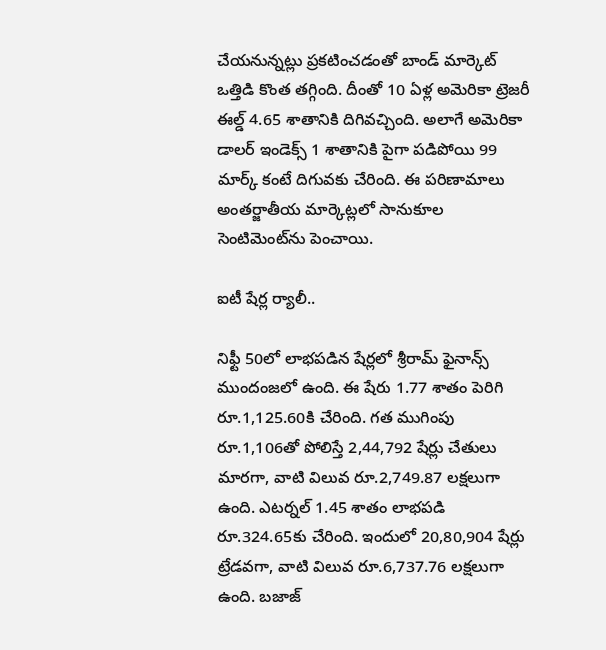చేయనున్నట్లు ప్రకటించడంతో బాండ్ మార్కెట్ ఒత్తిడి కొంత తగ్గింది. దీంతో 10 ఏళ్ల అమెరికా ట్రెజరీ ఈల్డ్ 4.65 శాతానికి దిగివచ్చింది. అలాగే అమెరికా డాలర్ ఇండెక్స్ 1 శాతానికి పైగా పడిపోయి 99 మార్క్ కంటే దిగువకు చేరింది. ఈ పరిణామాలు అంతర్జాతీయ మార్కెట్లలో సానుకూల సెంటిమెంట్‌ను పెంచాయి.

ఐటీ షేర్ల ర్యాలీ..

నిఫ్టీ 50లో లాభపడిన షేర్లలో శ్రీరామ్ ఫైనాన్స్ ముందంజలో ఉంది. ఈ షేరు 1.77 శాతం పెరిగి రూ.1,125.60కి చేరింది. గత ముగింపు రూ.1,106తో పోలిస్తే 2,44,792 షేర్లు చేతులు మారగా, వాటి విలువ రూ.2,749.87 లక్షలుగా ఉంది. ఎటర్నల్ 1.45 శాతం లాభపడి రూ.324.65కు చేరింది. ఇందులో 20,80,904 షేర్లు ట్రేడవగా, వాటి విలువ రూ.6,737.76 లక్షలుగా ఉంది. బజాజ్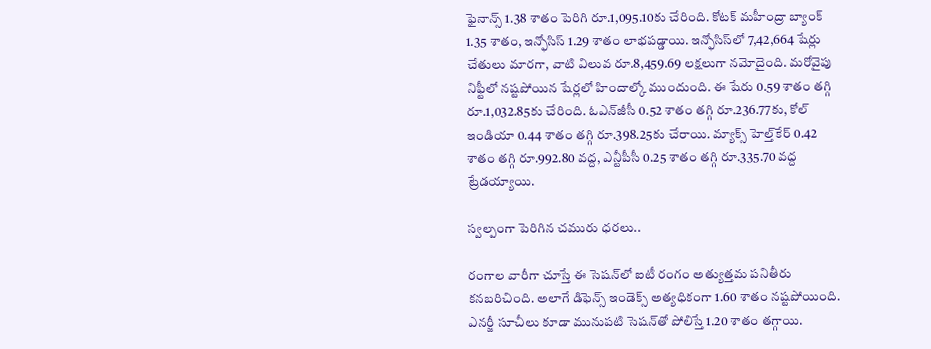ఫైనాన్స్ 1.38 శాతం పెరిగి రూ.1,095.10కు చేరింది. కోటక్ మహీంద్రా బ్యాంక్ 1.35 శాతం, ఇన్ఫోసిస్ 1.29 శాతం లాభపడ్డాయి. ఇన్ఫోసిస్‌లో 7,42,664 షేర్లు చేతులు మారగా, వాటి విలువ రూ.8,459.69 లక్షలుగా నమోదైంది. మరోవైపు నిఫ్టీలో నష్టపోయిన షేర్లలో హిందాల్కో ముందుంది. ఈ షేరు 0.59 శాతం తగ్గి రూ.1,032.85కు చేరింది. ఓఎన్‌జీసీ 0.52 శాతం తగ్గి రూ.236.77కు, కోల్ ఇండియా 0.44 శాతం తగ్గి రూ.398.25కు చేరాయి. మ్యాక్స్ హెల్త్‌కేర్ 0.42 శాతం తగ్గి రూ.992.80 వద్ద, ఎన్టీపీసీ 0.25 శాతం తగ్గి రూ.335.70 వద్ద ట్రేడయ్యాయి.

స్వ‌ల్పంగా పెరిగిన చ‌మురు ధ‌ర‌లు..

రంగాల వారీగా చూస్తే ఈ సెషన్‌లో ఐటీ రంగం అత్యుత్తమ పనితీరు కనబరిచింది. అలాగే డిఫెన్స్ ఇండెక్స్ అత్యధికంగా 1.60 శాతం నష్టపోయింది. ఎనర్జీ సూచీలు కూడా మునుపటి సెషన్‌తో పోలిస్తే 1.20 శాతం తగ్గాయి.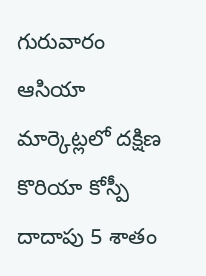గురువారం ఆసియా మార్కెట్లలో దక్షిణ కొరియా కోస్పీ దాదాపు 5 శాతం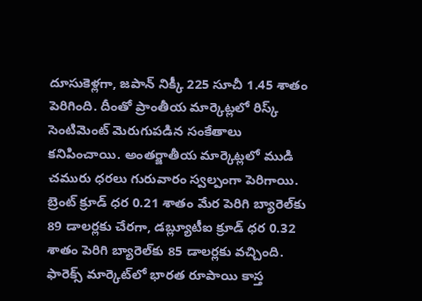దూసుకెళ్లగా, జపాన్ నిక్కీ 225 సూచీ 1.45 శాతం పెరిగింది. దీంతో ప్రాంతీయ మార్కెట్లలో రిస్క్ సెంటిమెంట్ మెరుగుపడిన సంకేతాలు కనిపించాయి. అంత‌ర్జాతీయ మార్కెట్ల‌లో ముడి చ‌మురు ధ‌ర‌లు గురువారం స్వ‌ల్పంగా పెరిగాయి. బ్రెంట్ క్రూడ్ ధ‌ర 0.21 శాతం మేర పెరిగి బ్యారెల్‌కు 89 డాల‌ర్ల‌కు చేర‌గా, డ‌బ్ల్యూటీఐ క్రూడ్ ధ‌ర 0.32 శాతం పెరిగి బ్యారెల్‌కు 85 డాల‌ర్ల‌కు వ‌చ్చింది. ఫారెక్స్ మార్కెట్‌లో భార‌త రూపాయి కాస్త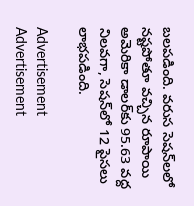బ‌ల‌ప‌డింది. వ‌రుస సెష‌న్‌ల‌లో న‌ష్ట‌పోతూ వ‌చ్చిన రూపాయి అమెరికా డాల‌ర్‌కు 95.63 వ‌ద్ద నిల‌వ‌గా, సెషన్‌లో 12 పైస‌లు లాభ‌ప‌డింది.

Advertisement
Advertisement